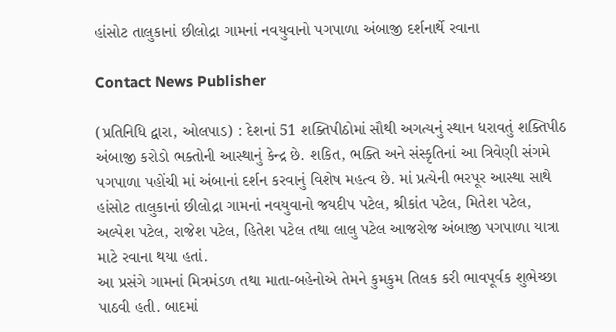હાંસોટ તાલુકાનાં છીલોદ્રા ગામનાં નવયુવાનો પગપાળા અંબાજી દર્શનાર્થે રવાના

Contact News Publisher

(પ્રતિનિધિ દ્વારા, ઓલપાડ) : દેશનાં 51 શક્તિપીઠોમાં સૌથી અગત્યનું સ્થાન ધરાવતું શક્તિપીઠ અંબાજી કરોડો ભક્તોની આસ્થાનું કેન્દ્ર છે. શકિત, ભક્તિ અને સંસ્કૃતિનાં આ ત્રિવેણી સંગમે પગપાળા પહોંચી માં અંબાનાં દર્શન કરવાનું વિશેષ મહત્વ છે. માં પ્રત્યેની ભરપૂર આસ્થા સાથે હાંસોટ તાલુકાનાં છીલોદ્રા ગામનાં નવયુવાનો જયદીપ પટેલ, શ્રીકાંત પટેલ, મિતેશ પટેલ, અલ્પેશ પટેલ, રાજેશ પટેલ, હિતેશ પટેલ તથા લાલુ પટેલ આજરોજ અંબાજી પગપાળા યાત્રા માટે રવાના થયા હતાં.
આ પ્રસંગે ગામનાં મિત્રમંડળ તથા માતા-બહેનોએ તેમને કુમકુમ તિલક કરી ભાવપૂર્વક શુભેચ્છા પાઠવી હતી. બાદમાં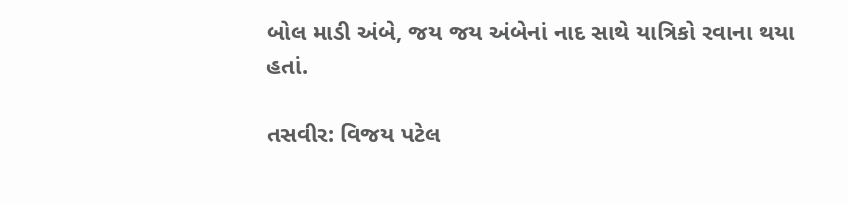બોલ માડી અંબે, જય જય અંબેનાં નાદ સાથે યાત્રિકો રવાના થયા હતાં.

તસવીર: વિજય પટેલ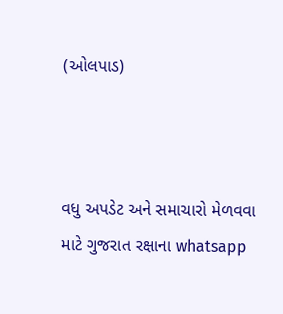(ઓલપાડ)



વધુ અપડેટ અને સમાચારો મેળવવા માટે ગુજરાત રક્ષાના whatsapp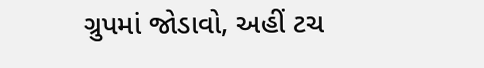ગ્રુપમાં જોડાવો, અહીં ટચ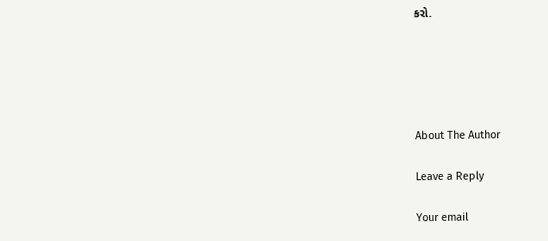કરો.





About The Author

Leave a Reply

Your email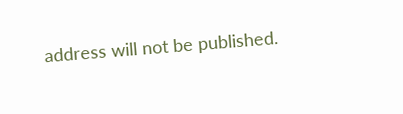address will not be published.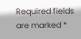Required fields are marked *